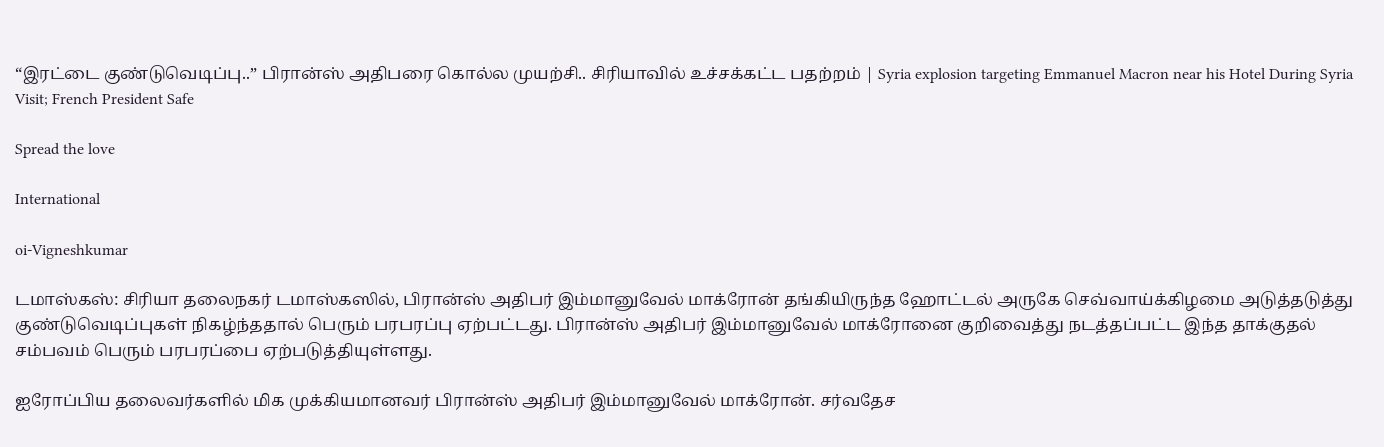“இரட்டை குண்டுவெடிப்பு..” பிரான்ஸ் அதிபரை கொல்ல முயற்சி.. சிரியாவில் உச்சக்கட்ட பதற்றம் | Syria explosion targeting Emmanuel Macron near his Hotel During Syria Visit; French President Safe

Spread the love

International

oi-Vigneshkumar

டமாஸ்கஸ்: சிரியா தலைநகர் டமாஸ்கஸில், பிரான்ஸ் அதிபர் இம்மானுவேல் மாக்ரோன் தங்கியிருந்த ஹோட்டல் அருகே செவ்வாய்க்கிழமை அடுத்தடுத்து குண்டுவெடிப்புகள் நிகழ்ந்ததால் பெரும் பரபரப்பு ஏற்பட்டது. பிரான்ஸ் அதிபர் இம்மானுவேல் மாக்ரோனை குறிவைத்து நடத்தப்பட்ட இந்த தாக்குதல் சம்பவம் பெரும் பரபரப்பை ஏற்படுத்தியுள்ளது.

ஐரோப்பிய தலைவர்களில் மிக முக்கியமானவர் பிரான்ஸ் அதிபர் இம்மானுவேல் மாக்ரோன். சர்வதேச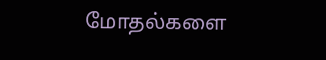மோதல்களை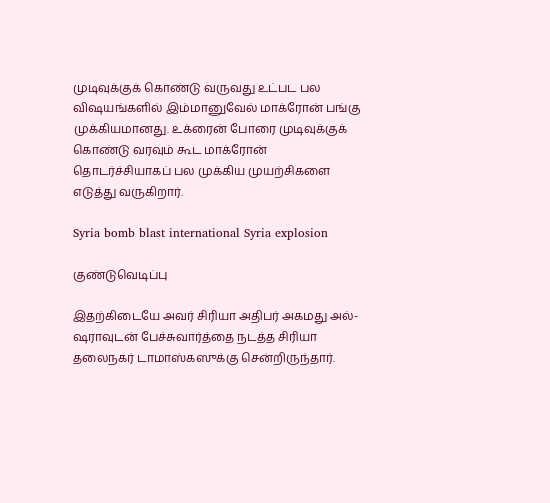முடிவுக்குக் கொண்டு வருவது உட்பட பல விஷயங்களில் இம்மானுவேல் மாக்ரோன் பங்கு முக்கியமானது. உக்ரைன் போரை முடிவுக்குக் கொண்டு வரவும் கூட மாக்ரோன் தொடர்ச்சியாகப் பல முக்கிய முயற்சிகளை எடுத்து வருகிறார்.

Syria bomb blast international Syria explosion

குண்டுவெடிப்பு

இதற்கிடையே அவர் சிரியா அதிபர் அகமது அல்-ஷராவுடன் பேச்சுவார்த்தை நடத்த சிரியா தலைநகர் டாமாஸ்கஸுக்கு சென்றிருந்தார்.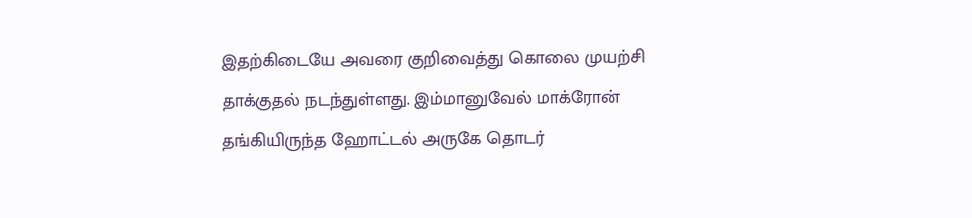இதற்கிடையே அவரை குறிவைத்து கொலை முயற்சி தாக்குதல் நடந்துள்ளது. இம்மானுவேல் மாக்ரோன் தங்கியிருந்த ஹோட்டல் அருகே தொடர்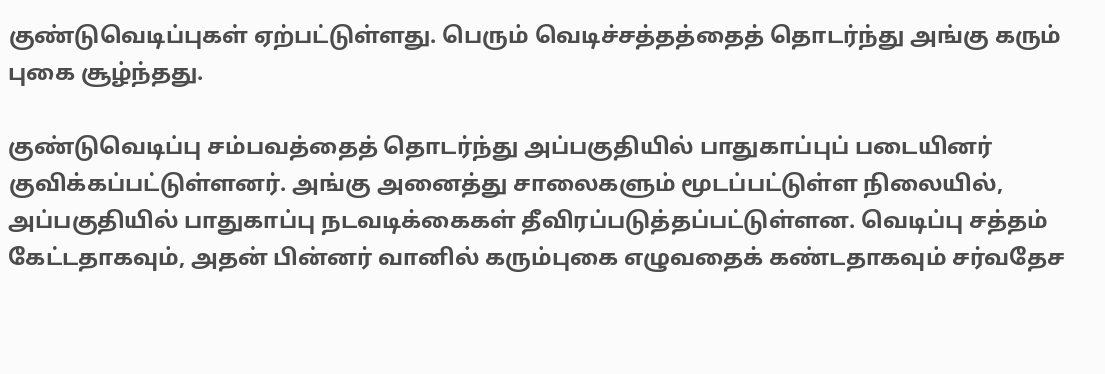குண்டுவெடிப்புகள் ஏற்பட்டுள்ளது. பெரும் வெடிச்சத்தத்தைத் தொடர்ந்து அங்கு கரும் புகை சூழ்ந்தது.

குண்டுவெடிப்பு சம்பவத்தைத் தொடர்ந்து அப்பகுதியில் பாதுகாப்புப் படையினர் குவிக்கப்பட்டுள்ளனர். அங்கு அனைத்து சாலைகளும் மூடப்பட்டுள்ள நிலையில், அப்பகுதியில் பாதுகாப்பு நடவடிக்கைகள் தீவிரப்படுத்தப்பட்டுள்ளன. வெடிப்பு சத்தம் கேட்டதாகவும், அதன் பின்னர் வானில் கரும்புகை எழுவதைக் கண்டதாகவும் சர்வதேச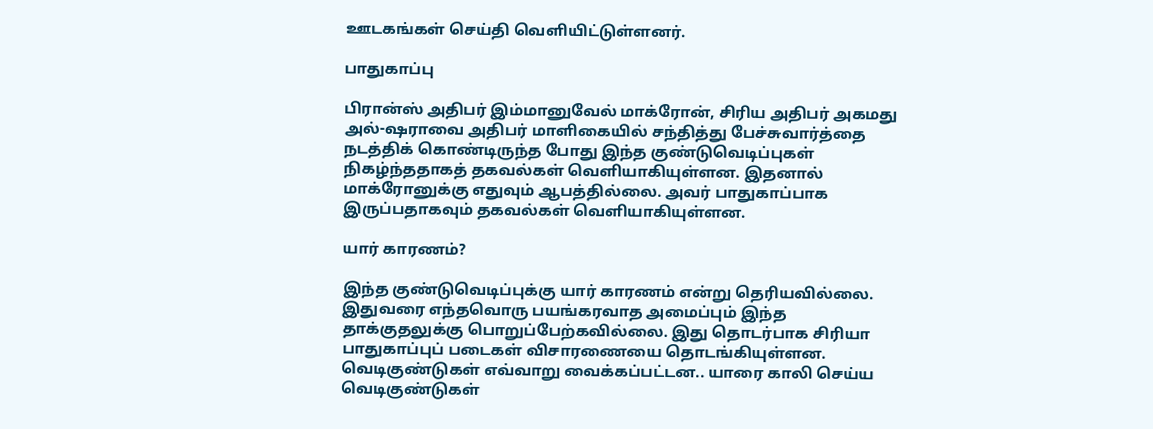ஊடகங்கள் செய்தி வெளியிட்டுள்ளனர்.

பாதுகாப்பு

பிரான்ஸ் அதிபர் இம்மானுவேல் மாக்ரோன், சிரிய அதிபர் அகமது அல்-ஷராவை அதிபர் மாளிகையில் சந்தித்து பேச்சுவார்த்தை நடத்திக் கொண்டிருந்த போது இந்த குண்டுவெடிப்புகள் நிகழ்ந்ததாகத் தகவல்கள் வெளியாகியுள்ளன. இதனால் மாக்ரோனுக்கு எதுவும் ஆபத்தில்லை. அவர் பாதுகாப்பாக இருப்பதாகவும் தகவல்கள் வெளியாகியுள்ளன.

யார் காரணம்?

இந்த குண்டுவெடிப்புக்கு யார் காரணம் என்று தெரியவில்லை. இதுவரை எந்தவொரு பயங்கரவாத அமைப்பும் இந்த தாக்குதலுக்கு பொறுப்பேற்கவில்லை. இது தொடர்பாக சிரியா பாதுகாப்புப் படைகள் விசாரணையை தொடங்கியுள்ளன. வெடிகுண்டுகள் எவ்வாறு வைக்கப்பட்டன.. யாரை காலி செய்ய வெடிகுண்டுகள்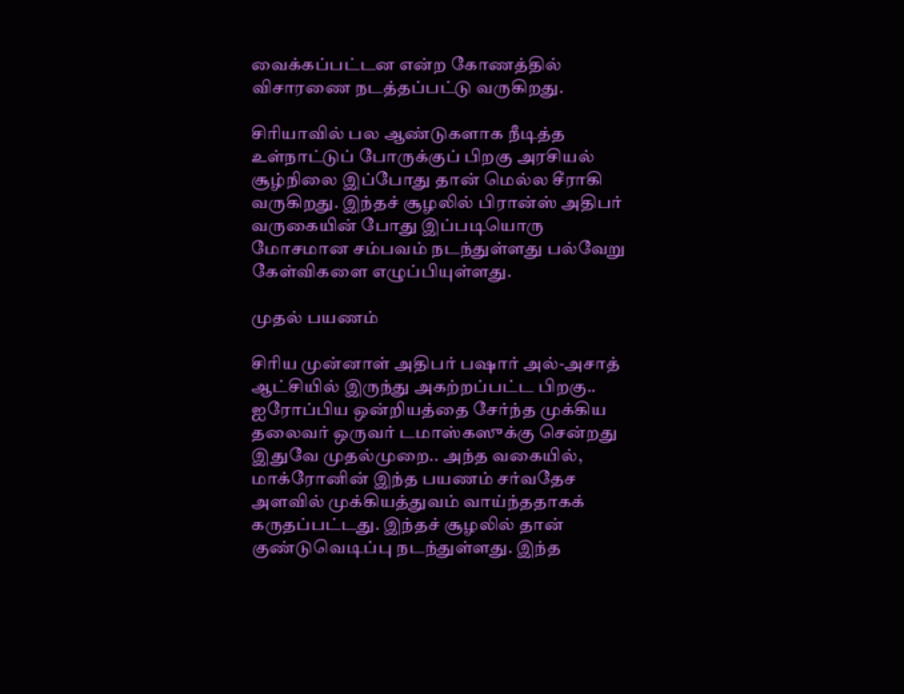வைக்கப்பட்டன என்ற கோணத்தில் விசாரணை நடத்தப்பட்டு வருகிறது.

சிரியாவில் பல ஆண்டுகளாக நீடித்த உள்நாட்டுப் போருக்குப் பிறகு அரசியல் சூழ்நிலை இப்போது தான் மெல்ல சீராகி வருகிறது. இந்தச் சூழலில் பிரான்ஸ் அதிபர் வருகையின் போது இப்படியொரு மோசமான சம்பவம் நடந்துள்ளது பல்வேறு கேள்விகளை எழுப்பியுள்ளது.

முதல் பயணம்

சிரிய முன்னாள் அதிபர் பஷார் அல்-அசாத் ஆட்சியில் இருந்து அகற்றப்பட்ட பிறகு.. ஐரோப்பிய ஒன்றியத்தை சேர்ந்த முக்கிய தலைவர் ஒருவர் டமாஸ்கஸுக்கு சென்றது இதுவே முதல்முறை.. அந்த வகையில், மாக்ரோனின் இந்த பயணம் சர்வதேச அளவில் முக்கியத்துவம் வாய்ந்ததாகக் கருதப்பட்டது. இந்தச் சூழலில் தான் குண்டுவெடிப்பு நடந்துள்ளது. இந்த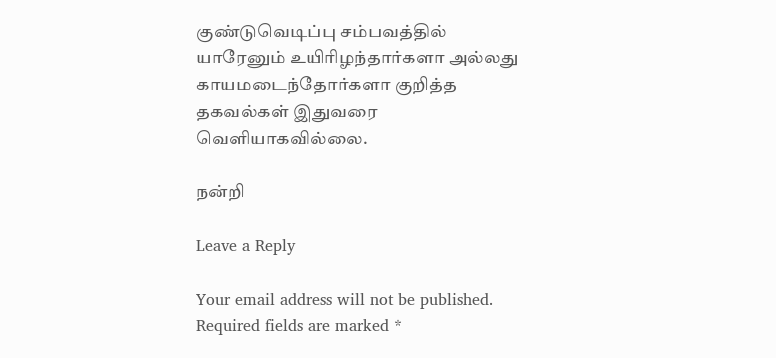குண்டுவெடிப்பு சம்பவத்தில் யாரேனும் உயிரிழந்தார்களா அல்லது காயமடைந்தோர்களா குறித்த தகவல்கள் இதுவரை வெளியாகவில்லை.

நன்றி

Leave a Reply

Your email address will not be published. Required fields are marked *